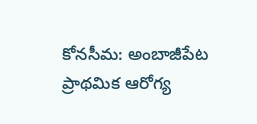కోనసీమ: అంబాజీపేట ప్రాథమిక ఆరోగ్య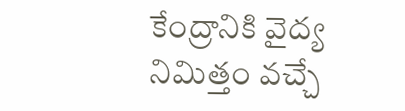కేంద్రానికి వైద్య నిమిత్తం వచ్చే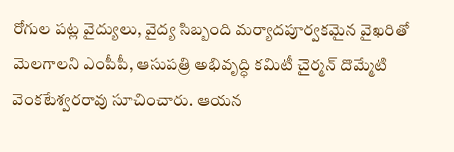రోగుల పట్ల వైద్యులు, వైద్య సిబ్బంది మర్యాదపూర్వకమైన వైఖరితో మెలగాలని ఎంపీపీ, ఆసుపత్రి అభివృద్ధి కమిటీ చైర్మన్ దొమ్మేటి వెంకటేశ్వరరావు సూచించారు. ఆయన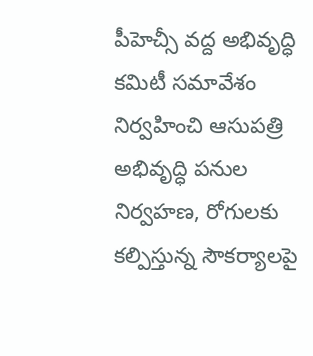పీహెచ్సీ వద్ద అభివృద్ధి కమిటీ సమావేశం నిర్వహించి ఆసుపత్రి అభివృద్ధి పనుల నిర్వహణ, రోగులకు కల్పిస్తున్న సౌకర్యాలపై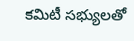కమిటీ సభ్యులతో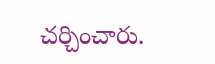చర్చించారు.